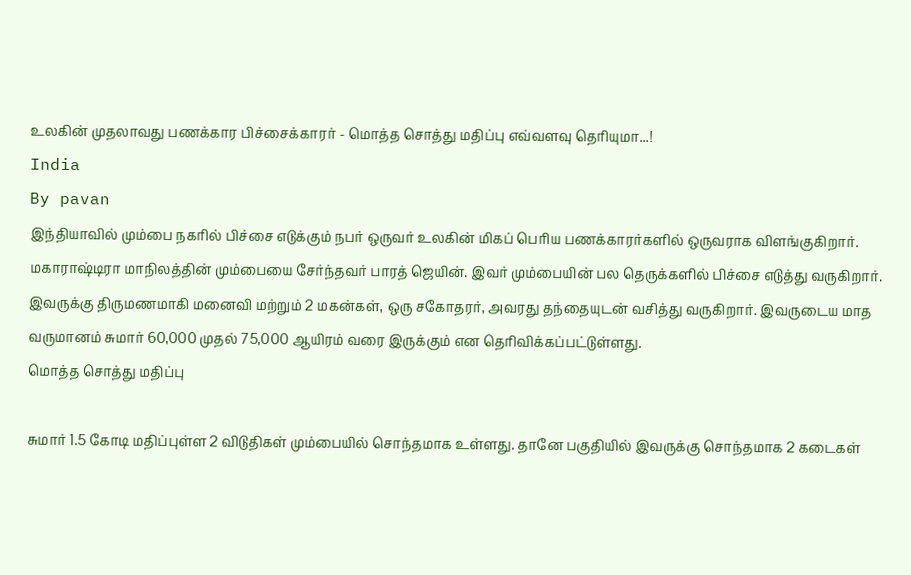உலகின் முதலாவது பணக்கார பிச்சைக்காரர் - மொத்த சொத்து மதிப்பு எவ்வளவு தெரியுமா...!
India
By pavan
இந்தியாவில் மும்பை நகரில் பிச்சை எடுக்கும் நபர் ஒருவர் உலகின் மிகப் பெரிய பணக்காரர்களில் ஒருவராக விளங்குகிறார்.
மகாராஷ்டிரா மாநிலத்தின் மும்பையை சேர்ந்தவர் பாரத் ஜெயின். இவர் மும்பையின் பல தெருக்களில் பிச்சை எடுத்து வருகிறார்.
இவருக்கு திருமணமாகி மனைவி மற்றும் 2 மகன்கள், ஒரு சகோதரர், அவரது தந்தையுடன் வசித்து வருகிறார். இவருடைய மாத வருமானம் சுமார் 60,000 முதல் 75,000 ஆயிரம் வரை இருக்கும் என தெரிவிக்கப்பட்டுள்ளது.
மொத்த சொத்து மதிப்பு

சுமார் 1.5 கோடி மதிப்புள்ள 2 விடுதிகள் மும்பையில் சொந்தமாக உள்ளது. தானே பகுதியில் இவருக்கு சொந்தமாக 2 கடைகள்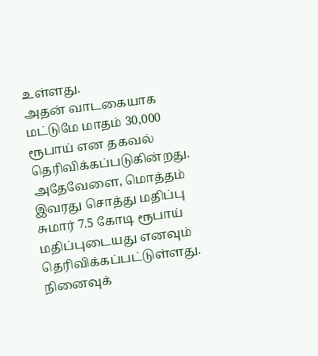உள்ளது.
அதன் வாடகையாக மட்டுமே மாதம் 30,000 ரூபாய் என தகவல் தெரிவிக்கப்படுகின்றது.
அதேவேளை, மொத்தம் இவரது சொத்து மதிப்பு சுமார் 7.5 கோடி ரூபாய் மதிப்புடையது எனவும் தெரிவிக்கப்பட்டுள்ளது.
நினைவுக்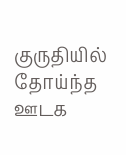குருதியில் தோய்ந்த ஊடக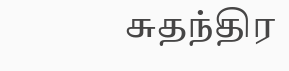சுதந்திர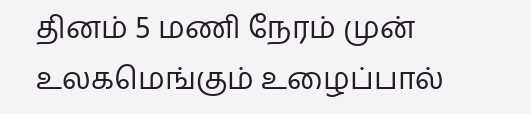தினம் 5 மணி நேரம் முன்
உலகமெங்கும் உழைப்பால்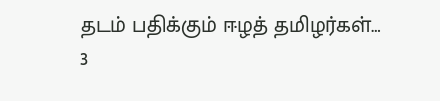தடம் பதிக்கும் ஈழத் தமிழர்கள்…
3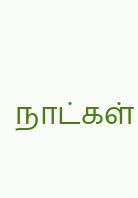நாட்கள்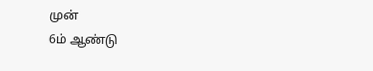முன்
6ம் ஆண்டு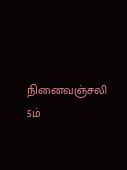நினைவஞ்சலி
5ம்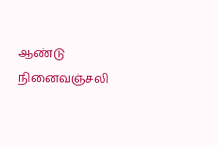ஆண்டு நினைவஞ்சலி